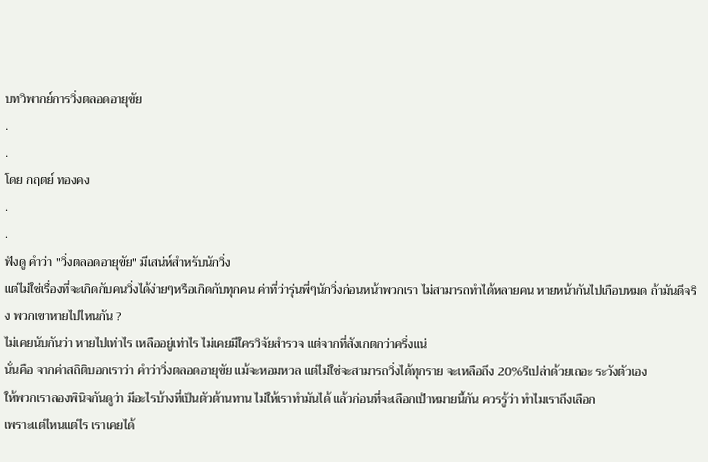บทวิพากย์การวิ่งตลอดอายุขัย
.
.
โดย กฤตย์ ทองคง
.
.
ฟังดู คำว่า "วิ่งตลอดอายุขัย" มีเสน่ห์สำหรับนักวิ่ง
แต่ไม่ใช่เรื่องที่จะเกิดกับคนวิ่งได้ง่ายๆหรือเกิดกับทุกคน ค่าที่ว่ารุ่นพี่ๆนักวิ่งก่อนหน้าพวกเรา ไม่สามารถทำได้หลายคน หายหน้ากันไปเกือบหมด ถ้ามันดีจริง พวกเขาหายไปไหนกัน ?
ไม่เคยนับกันว่า หายไปเท่าไร เหลืออยู่เท่าไร ไม่เคยมีใครวิจัยสำรวจ แต่จากที่สังเกตกว่าครึ่งแน่
นั่นคือ จากค่าสถิติบอกเราว่า คำว่าวิ่งตลอดอายุขัย แม้จะหอมหวล แต่ไม่ใช่จะสามารถวิ่งได้ทุกราย จะเหลือถึง 20%รึเปล่าด้วยเถอะ ระวังตัวเอง
ให้พวกเราลองพินิจกันดูว่า มีอะไรบ้างที่เป็นตัวต้านทาน ไม่ให้เราทำมันได้ แล้วก่อนที่จะเลือกเป้าหมายนี้กัน ควรรู้ว่า ทำไมเราถึงเลือก
เพราะแต่ไหนแต่ไร เราเคยได้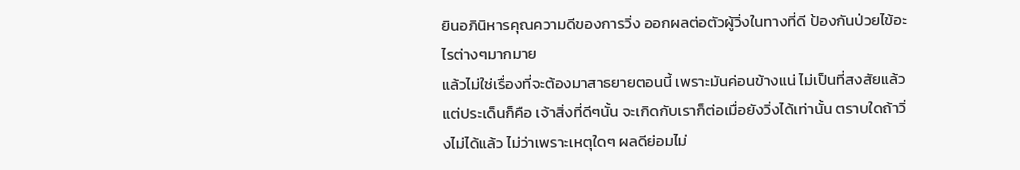ยินอภินิหารคุณความดีของการวิ่ง ออกผลต่อตัวผู้วิ่งในทางที่ดี ป้องกันป่วยไข้อะไรต่างๆมากมาย
แล้วไม่ใช่เรื่องที่จะต้องมาสาธยายตอนนี้ เพราะมันค่อนข้างแน่ ไม่เป็นที่สงสัยแล้ว
แต่ประเด็นก็คือ เจ้าสิ่งที่ดีๆนั้น จะเกิดกับเราก็ต่อเมื่อยังวิ่งได้เท่านั้น ตราบใดถ้าวิ่งไม่ได้แล้ว ไม่ว่าเพราะเหตุใดๆ ผลดีย่อมไม่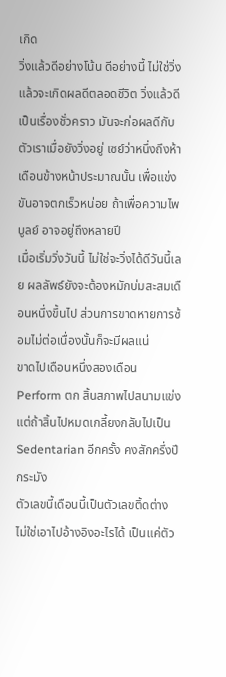เกิด
วิ่งแล้วดีอย่างโน้น ดีอย่างนี้ ไม่ใช่วิ่งแล้วจะเกิดผลดีตลอดชีวิต วิ่งแล้วดีเป็นเรื่องชั่วคราว มันจะก่อผลดีกับตัวเราเมื่อยังวิ่งอยู่ เซย์ว่าหนึ่งถึงห้าเดือนข้างหน้าประมาณนั้น เพื่อแข่งขันอาจตกเร็วหน่อย ถ้าเพื่อความไพบูลย์ อาจอยู่ถึงหลายปี
เมื่อเริ่มวิ่งวันนี้ ไม่ใช่จะวิ่งได้ดีวันนี้เลย ผลลัพธ์ยังจะต้องหมักบ่มสะสมเดือนหนึ่งขึ้นไป ส่วนการขาดหายการซ้อมไม่ต่อเนื่องนั้นก็จะมีผลแน่
ขาดไปเดือนหนึ่งสองเดือน Perform ตก สิ้นสภาพไปสนามแข่ง แต่ถ้าสิ้นไปหมดเกลี้ยงกลับไปเป็น Sedentarian อีกครั้ง คงสักครึ่งปีกระมัง
ตัวเลขนี้เดือนนี้เป็นตัวเลขติ้ดต่าง ไม่ใช่เอาไปอ้างอิงอะไรได้ เป็นแค่ตัว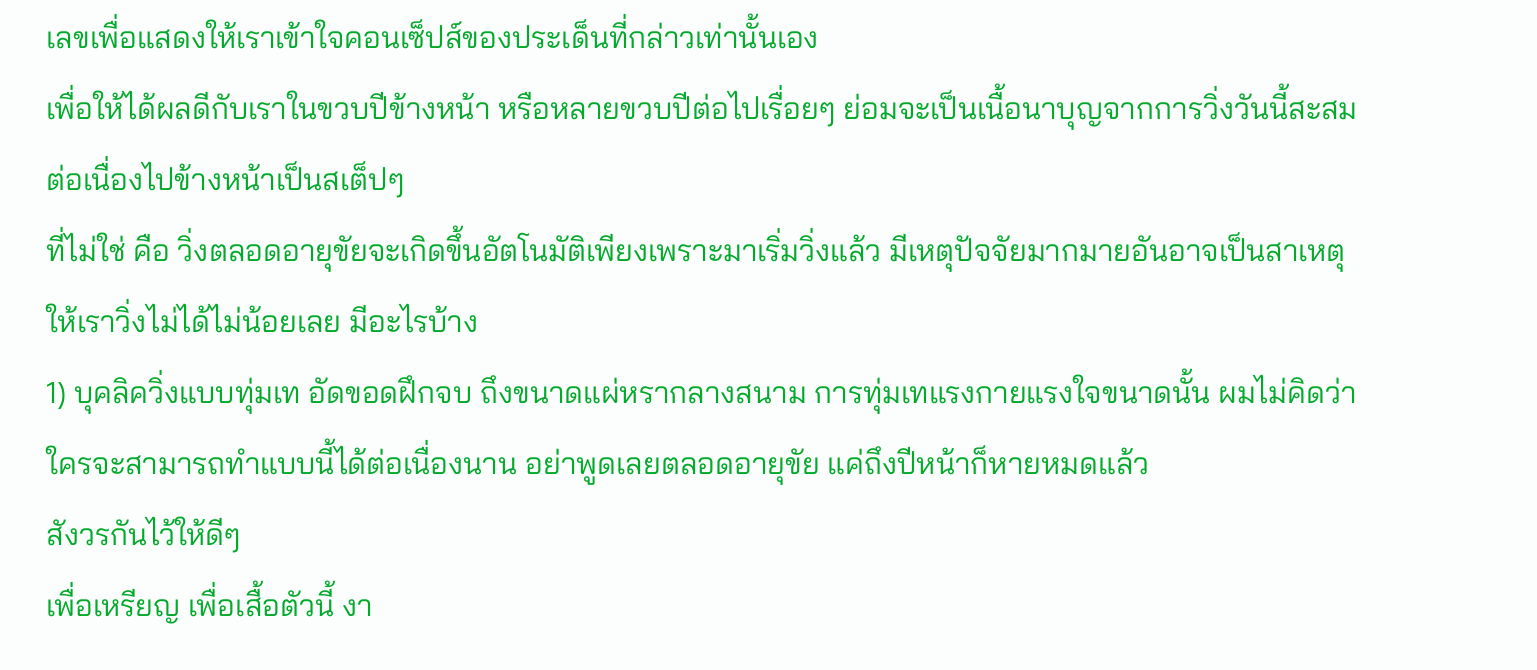เลขเพื่อแสดงให้เราเข้าใจคอนเซ็ปส์ของประเด็นที่กล่าวเท่านั้นเอง
เพื่อให้ได้ผลดีกับเราในขวบปีข้างหน้า หรือหลายขวบปีต่อไปเรื่อยๆ ย่อมจะเป็นเนื้อนาบุญจากการวิ่งวันนี้สะสมต่อเนื่องไปข้างหน้าเป็นสเต็ปๆ
ที่ไม่ใช่ คือ วิ่งตลอดอายุขัยจะเกิดขึ้นอัตโนมัติเพียงเพราะมาเริ่มวิ่งแล้ว มีเหตุปัจจัยมากมายอันอาจเป็นสาเหตุให้เราวิ่งไม่ได้ไม่น้อยเลย มีอะไรบ้าง
1) บุคลิควิ่งแบบทุ่มเท อัดขอดฝึกจบ ถึงขนาดแผ่หรากลางสนาม การทุ่มเทแรงกายแรงใจขนาดนั้น ผมไม่คิดว่าใครจะสามารถทำแบบนี้ได้ต่อเนื่องนาน อย่าพูดเลยตลอดอายุขัย แค่ถึงปีหน้าก็หายหมดแล้ว
สังวรกันไว้ให้ดีๆ
เพื่อเหรียญ เพื่อเสื้อตัวนี้ งา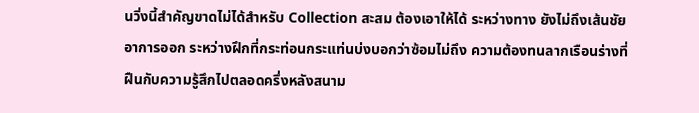นวิ่งนี้สำคัญขาดไม่ได้สำหรับ Collection สะสม ต้องเอาให้ได้ ระหว่างทาง ยังไม่ถึงเส้นชัยอาการออก ระหว่างฝึกที่กระท่อนกระแท่นบ่งบอกว่าซ้อมไม่ถึง ความต้องทนลากเรือนร่างที่ฝืนกับความรู้สึกไปตลอดครึ่งหลังสนาม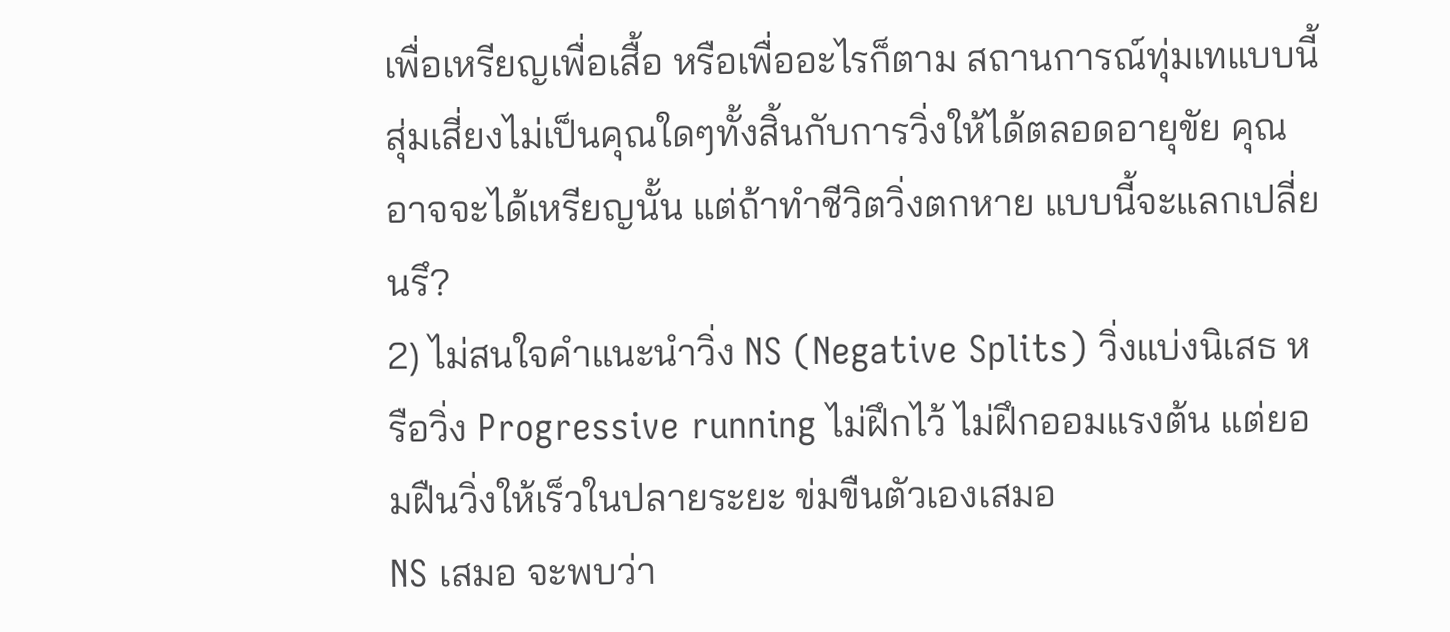เพื่อเหรียญเพื่อเสื้อ หรือเพื่ออะไรก็ตาม สถานการณ์ทุ่มเทแบบนี้ สุ่มเสี่ยงไม่เป็นคุณใดๆทั้งสิ้นกับการวิ่งให้ได้ตลอดอายุขัย คุณอาจจะได้เหรียญนั้น แต่ถ้าทำชีวิตวิ่งตกหาย แบบนี้จะแลกเปลี่ยนรึ?
2) ไม่สนใจคำแนะนำวิ่ง NS (Negative Splits) วิ่งแบ่งนิเสธ หรือวิ่ง Progressive running ไม่ฝึกไว้ ไม่ฝึกออมแรงต้น แต่ยอมฝืนวิ่งให้เร็วในปลายระยะ ข่มขืนตัวเองเสมอ
NS เสมอ จะพบว่า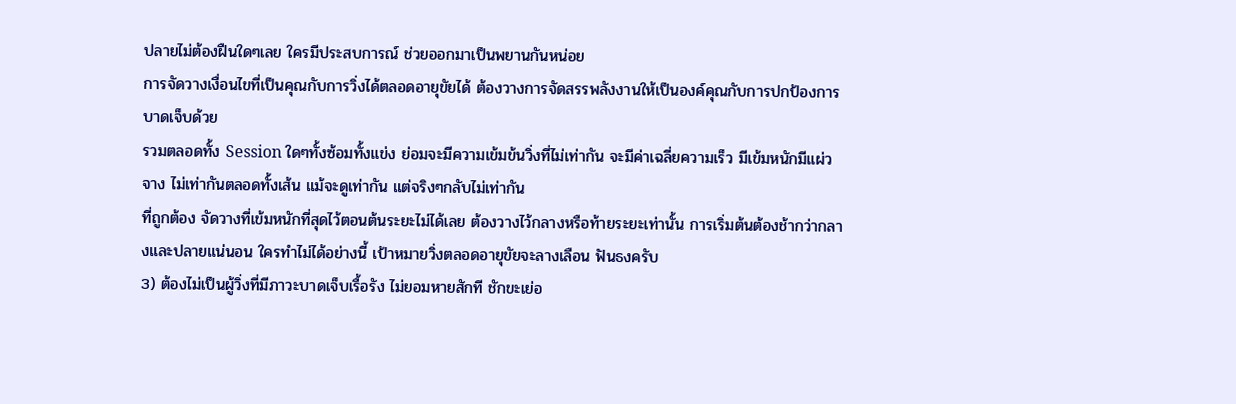ปลายไม่ต้องฝืนใดๆเลย ใครมีประสบการณ์ ช่วยออกมาเป็นพยานกันหน่อย
การจัดวางเงื่อนไขที่เป็นคุณกับการวิ่งได้ตลอดอายุขัยได้ ต้องวางการจัดสรรพลังงานให้เป็นองค์คุณกับการปกป้องการบาดเจ็บด้วย
รวมตลอดทั้ง Session ใดๆทั้งซ้อมทั้งแข่ง ย่อมจะมีความเข้มข้นวิ่งที่ไม่เท่ากัน จะมีค่าเฉลี่ยความเร็ว มีเข้มหนักมีแผ่วจาง ไม่เท่ากันตลอดทั้งเส้น แม้จะดูเท่ากัน แต่จริงๆกลับไม่เท่ากัน
ที่ถูกต้อง จัดวางที่เข้มหนักที่สุดไว้ตอนต้นระยะไม่ได้เลย ต้องวางไว้กลางหรือท้ายระยะเท่านั้น การเริ่มต้นต้องช้ากว่ากลางและปลายแน่นอน ใครทำไม่ได้อย่างนี้ เป้าหมายวิ่งตลอดอายุขัยจะลางเลือน ฟันธงครับ
3) ต้องไม่เป็นผู้วิ่งที่มีภาวะบาดเจ็บเรื้อรัง ไม่ยอมหายสักที ชักขะเย่อ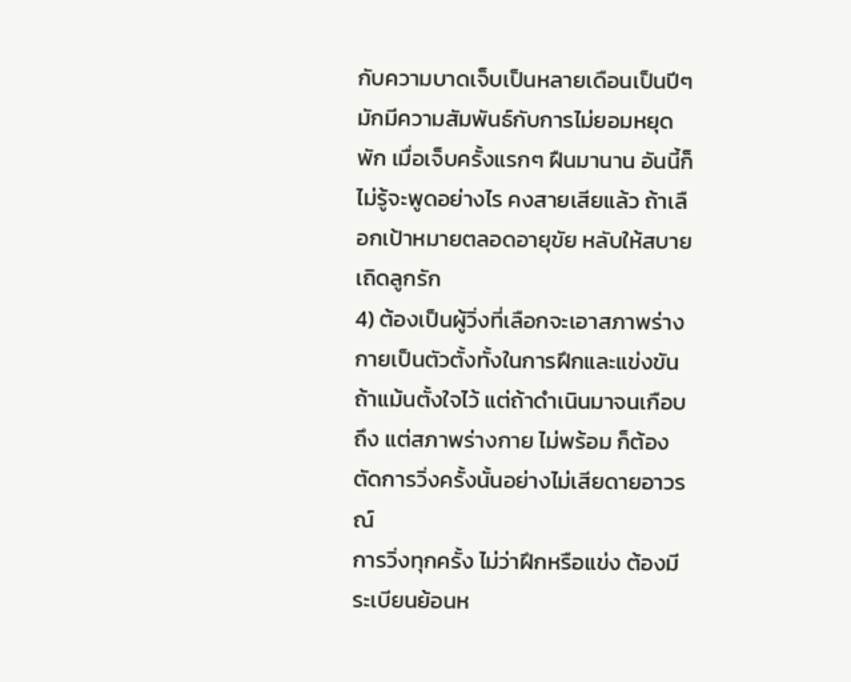กับความบาดเจ็บเป็นหลายเดือนเป็นปีๆ มักมีความสัมพันธ์กับการไม่ยอมหยุดพัก เมื่อเจ็บครั้งแรกๆ ฝืนมานาน อันนี้ก็ไม่รู้จะพูดอย่างไร คงสายเสียแล้ว ถ้าเลือกเป้าหมายตลอดอายุขัย หลับให้สบายเถิดลูกรัก
4) ต้องเป็นผู้วิ่งที่เลือกจะเอาสภาพร่างกายเป็นตัวตั้งทั้งในการฝึกและแข่งขัน ถ้าแม้นตั้งใจไว้ แต่ถ้าดำเนินมาจนเกือบถึง แต่สภาพร่างกาย ไม่พร้อม ก็ต้องตัดการวิ่งครั้งนั้นอย่างไม่เสียดายอาวรณ์
การวิ่งทุกครั้ง ไม่ว่าฝึกหรือแข่ง ต้องมีระเบียนย้อนห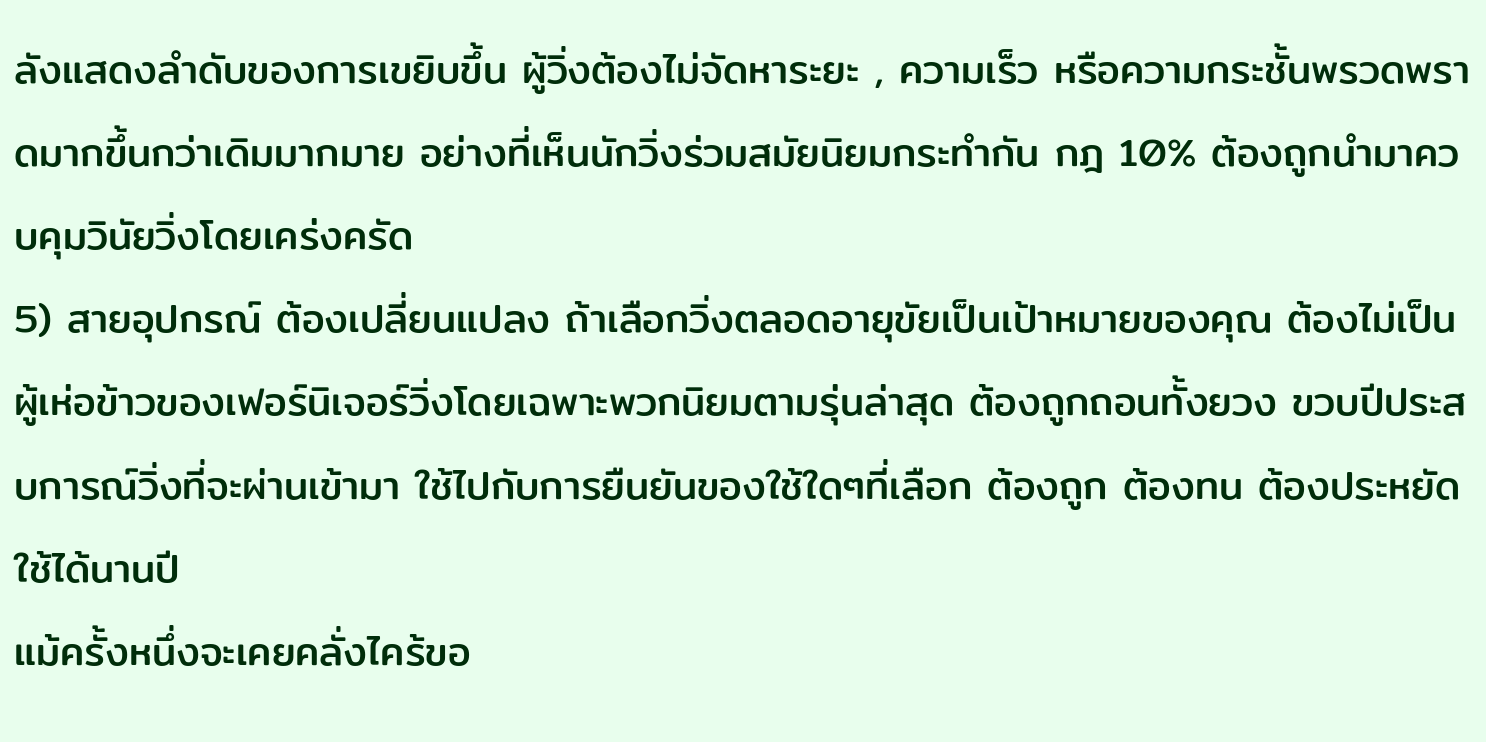ลังแสดงลำดับของการเขยิบขึ้น ผู้วิ่งต้องไม่จัดหาระยะ , ความเร็ว หรือความกระชั้นพรวดพราดมากขึ้นกว่าเดิมมากมาย อย่างที่เห็นนักวิ่งร่วมสมัยนิยมกระทำกัน กฎ 10% ต้องถูกนำมาควบคุมวินัยวิ่งโดยเคร่งครัด
5) สายอุปกรณ์ ต้องเปลี่ยนแปลง ถ้าเลือกวิ่งตลอดอายุขัยเป็นเป้าหมายของคุณ ต้องไม่เป็นผู้เห่อข้าวของเฟอร์นิเจอร์วิ่งโดยเฉพาะพวกนิยมตามรุ่นล่าสุด ต้องถูกถอนทั้งยวง ขวบปีประสบการณ์วิ่งที่จะผ่านเข้ามา ใช้ไปกับการยืนยันของใช้ใดๆที่เลือก ต้องถูก ต้องทน ต้องประหยัด ใช้ได้นานปี
แม้ครั้งหนึ่งจะเคยคลั่งไคร้ขอ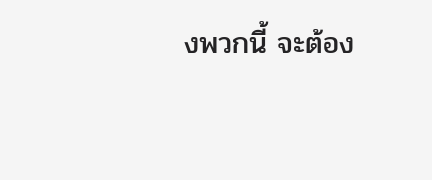งพวกนี้ จะต้อง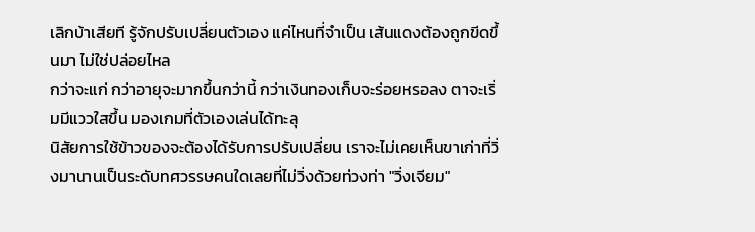เลิกบ้าเสียที รู้จักปรับเปลี่ยนตัวเอง แค่ไหนที่จำเป็น เส้นแดงต้องถูกขีดขึ้นมา ไม่ใช่ปล่อยไหล
กว่าจะแก่ กว่าอายุจะมากขึ้นกว่านี้ กว่าเงินทองเก็บจะร่อยหรอลง ตาจะเริ่มมีแววใสขึ้น มองเกมที่ตัวเองเล่นได้ทะลุ
นิสัยการใช้ข้าวของจะต้องได้รับการปรับเปลี่ยน เราจะไม่เคยเห็นขาเก่าที่วิ่งมานานเป็นระดับทศวรรษคนใดเลยที่ไม่วิ่งด้วยท่วงท่า "วิ่งเจียม"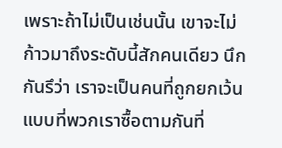เพราะถ้าไม่เป็นเช่นนั้น เขาจะไม่ก้าวมาถึงระดับนี้สักคนเดียว นึกกันรึว่า เราจะเป็นคนที่ถูกยกเว้น
แบบที่พวกเราซื้อตามกันที่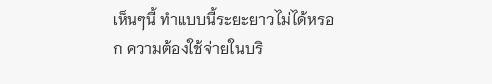เห็นๆนี้ ทำแบบนี้ระยะยาวไม่ได้หรอก ความต้องใช้จ่ายในบริ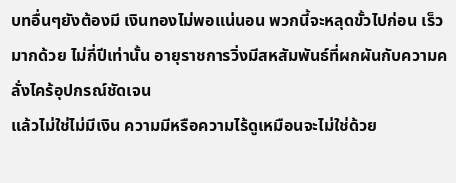บทอื่นๆยังต้องมี เงินทองไม่พอแน่นอน พวกนี้จะหลุดขั้วไปก่อน เร็วมากด้วย ไม่กี่ปีเท่านั้น อายุราชการวิ่งมีสหสัมพันธ์ที่ผกผันกับความคลั่งไคร้อุปกรณ์ชัดเจน
แล้วไม่ใช่ไม่มีเงิน ความมีหรือความไร้ดูเหมือนจะไม่ใช่ด้วย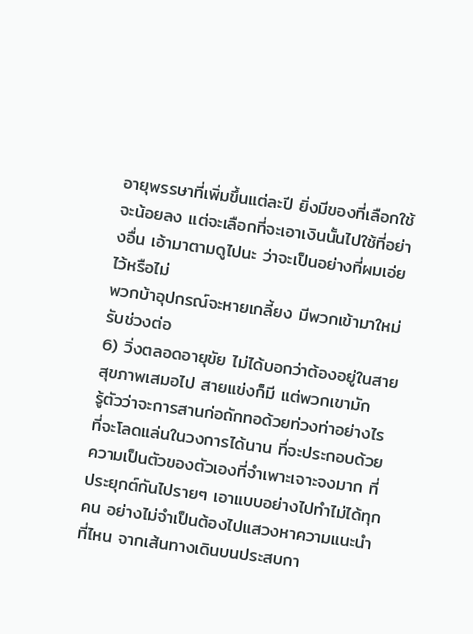อายุพรรษาที่เพิ่มขึ้นแต่ละปี ยิ่งมีของที่เลือกใช้จะน้อยลง แต่จะเลือกที่จะเอาเงินนั้นไปใช้ที่อย่างอื่น เอ้ามาตามดูไปนะ ว่าจะเป็นอย่างที่ผมเอ่ยไว้หรือไม่
พวกบ้าอุปกรณ์จะหายเกลี้ยง มีพวกเข้ามาใหม่ รับช่วงต่อ
6) วิ่งตลอดอายุขัย ไม่ได้บอกว่าต้องอยู่ในสายสุขภาพเสมอไป สายแข่งก็มี แต่พวกเขามัก
รู้ตัวว่าจะการสานก่อถักทอด้วยท่วงท่าอย่างไร ที่จะโลดแล่นในวงการได้นาน ที่จะประกอบด้วยความเป็นตัวของตัวเองที่จำเพาะเจาะจงมาก ที่ประยุกต์กันไปรายๆ เอาแบบอย่างไปทำไม่ได้ทุกคน อย่างไม่จำเป็นต้องไปแสวงหาความแนะนำที่ไหน จากเส้นทางเดินบนประสบกา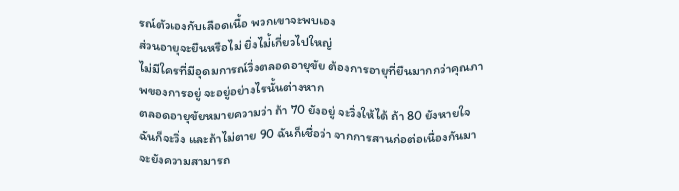รณ์ตัวเองกับเลือดเนื้อ พวกเขาจะพบเอง
ส่วนอายุจะยืนหรือไม่ ยิ่งไม่้เกี่ยวไปใหญ่
ไม่มีใครที่มีอุดมการณ์วิ่งตลอดอายุขัย ต้องการอายุที่ยืนมากกว่าคุณภาพของการอยู่ จะอยู่อย่างไรนั้นต่างหาก
ตลอดอายุขัยหมายความว่า ถ้า 70 ยังอยู่ จะวิ่งให้ได้ ถ้า 80 ยังหายใจ ฉันก็จะวิ่ง และถ้าไม่ตาย 90 ฉันก็เชื่อว่า จากการสานก่อต่อเนื่องกันมา จะยังความสามารถ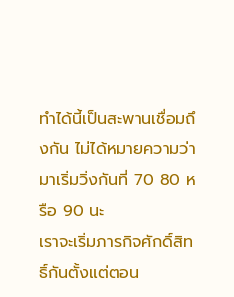ทำได้นี้เป็นสะพานเชื่อมถึงกัน ไม่ได้หมายความว่า มาเริ่มวิ่งกันที่ 70 80 หรือ 90 นะ
เราจะเริ่มภารกิจศักดิ์สิทธิ์กันตั้งแต่ตอน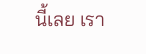นี้เลย เรา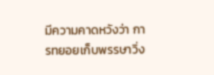มีความคาดหวังว่า การทยอยเก็บพรรษาวิ่ง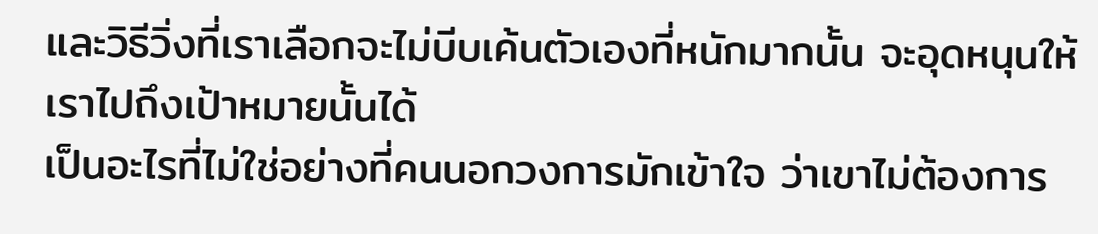และวิธีวิ่งที่เราเลือกจะไม่บีบเค้นตัวเองที่หนักมากนั้น จะอุดหนุนให้เราไปถึงเป้าหมายนั้นได้
เป็นอะไรที่ไม่ใช่อย่างที่คนนอกวงการมักเข้าใจ ว่าเขาไม่ต้องการ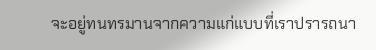จะอยู่ทนทรมานจากความแก่แบบที่เราปรารถนา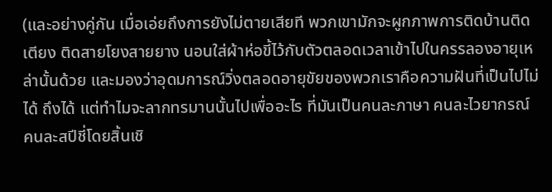(และอย่างคู่กัน เมื่อเอ่ยถึงการยังไม่ตายเสียที พวกเขามักจะผูกภาพการติดบ้านติดเตียง ติดสายโยงสายยาง นอนใส่ผ้าห่อขี้ไว้กับตัวตลอดเวลาเข้าไปในครรลองอายุเหล่านั้นด้วย และมองว่าอุดมการณ์วิ่งตลอดอายุขัยของพวกเราคือความฝันที่เป็นไปไม่ได้ ถึงได้ แต่ทำไมจะลากทรมานนั้นไปเพื่ออะไร ที่มันเป็นคนละภาษา คนละไวยากรณ์ คนละสปีชี่โดยสิ้นเชิ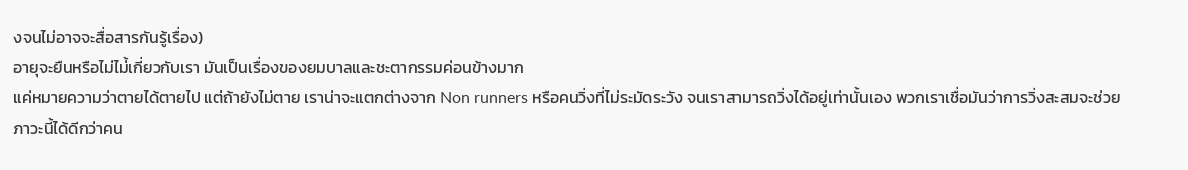งจนไม่อาจจะสื่อสารกันรู้เรื่อง)
อายุจะยืนหรือไม่ไม่้เกี่ยวกับเรา มันเป็นเรื่องของยมบาลและชะตากรรมค่อนข้างมาก
แค่หมายความว่าตายได้ตายไป แต่ถ้ายังไม่ตาย เราน่าจะแตกต่างจาก Non runners หรือคนวิ่งที่ไม่ระมัดระวัง จนเราสามารถวิ่งได้อยู่เท่านั้นเอง พวกเราเชื่อมันว่าการวิ่งสะสมจะช่วยภาวะนี้ได้ดีกว่าคน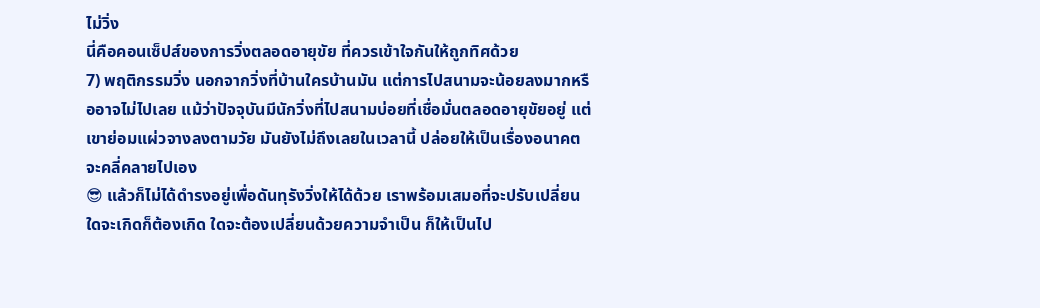ไม่วิ่ง
นี่คือคอนเซ็ปส์ของการวิ่งตลอดอายุขัย ที่ควรเข้าใจกันให้ถูกทิศด้วย
7) พฤติกรรมวิ่ง นอกจากวิ่งที่บ้านใครบ้านมัน แต่การไปสนามจะน้อยลงมากหรืออาจไม่ไปเลย แม้ว่าปัจจุบันมีนักวิ่งที่ไปสนามบ่อยที่เชื่อมั่นตลอดอายุขัยอยู่ แต่เขาย่อมแผ่วจางลงตามวัย มันยังไม่ถึงเลยในเวลานี้ ปล่อยให้เป็นเรื่องอนาคตจะคลี่คลายไปเอง
😎 แล้วก็ไม่ได้ดำรงอยู่เพื่อดันทุรังวิ่งให้ได้ด้วย เราพร้อมเสมอที่จะปรับเปลี่ยน ใดจะเกิดก็ต้องเกิด ใดจะต้องเปลี่ยนด้วยความจำเป็น ก็ให้เป็นไป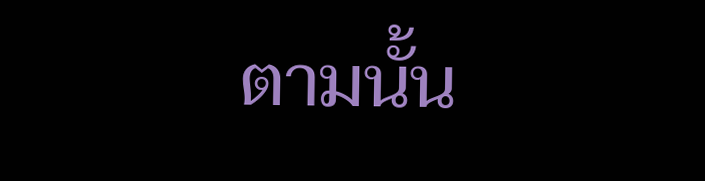ตามนั้น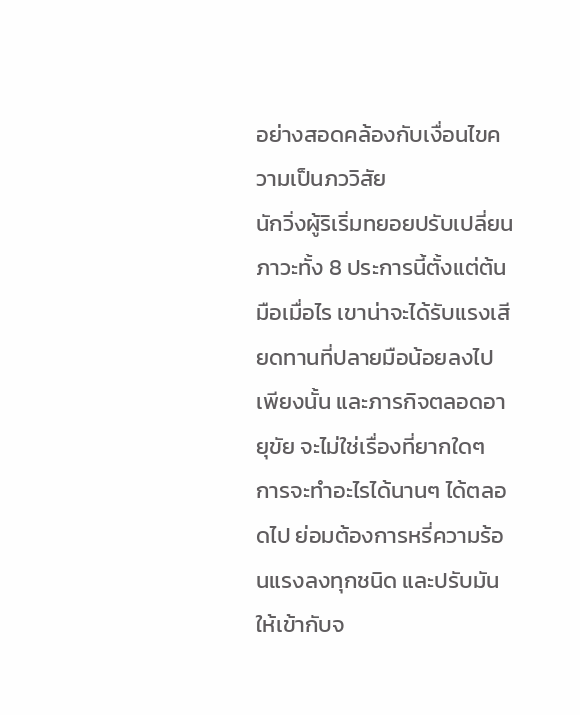อย่างสอดคล้องกับเงื่อนไขความเป็นภววิสัย
นักวิ่งผู้ริเริ่มทยอยปรับเปลี่ยน ภาวะทั้ง 8 ประการนี้ตั้งแต่ต้นมือเมื่อไร เขาน่าจะได้รับแรงเสียดทานที่ปลายมือน้อยลงไปเพียงนั้น และภารกิจตลอดอายุขัย จะไม่ใช่เรื่องที่ยากใดๆ
การจะทำอะไรได้นานๆ ได้ตลอดไป ย่อมต้องการหรี่ความร้อนแรงลงทุกชนิด และปรับมันให้เข้ากับจ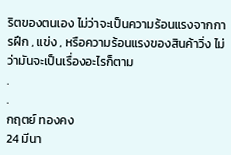ริตของตนเอง ไม่ว่าจะเป็นความร้อนแรงจากการฝึก , แข่ง , หรือความร้อนแรงของสินค้าวิ่ง ไม่ว่ามันจะเป็นเรื่องอะไรก็ตาม
.
.
กฤตย์ ทองคง
24 มีนา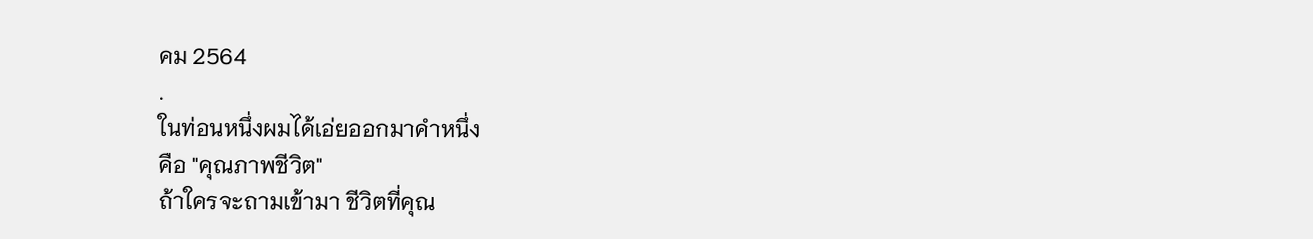คม 2564
.
ในท่อนหนึ่งผมได้เอ่ยออกมาคำหนึ่ง
คือ "คุณภาพชีวิต"
ถ้าใครจะถามเข้ามา ชีวิตที่คุณ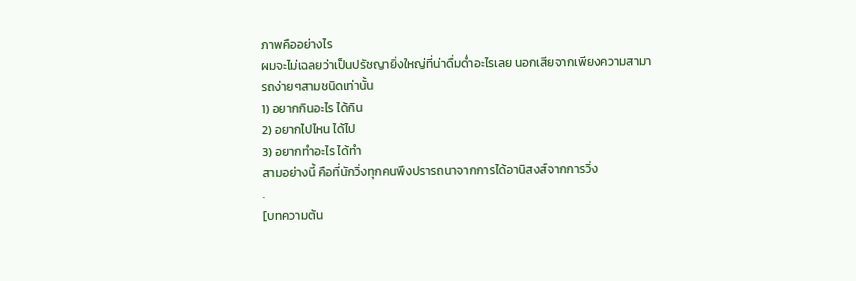ภาพคืออย่างไร
ผมจะไม่เฉลยว่าเป็นปรัชญายิ่งใหญ่ที่น่าดื่มด่ำอะไรเลย นอกเสียจากเพียงความสามารถง่ายๆสามชนิดเท่านั้น
1) อยากกินอะไร ได้กิน
2) อยากไปไหน ได้ไป
3) อยากทำอะไร ได้ทำ
สามอย่างนี้ คือที่นักวิ่งทุกคนพึงปรารถนาจากการได้อานิสงส์จากการวิ่ง
.
[บทความต้น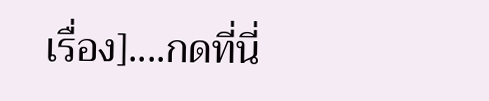เรื่อง]....กดที่นี่